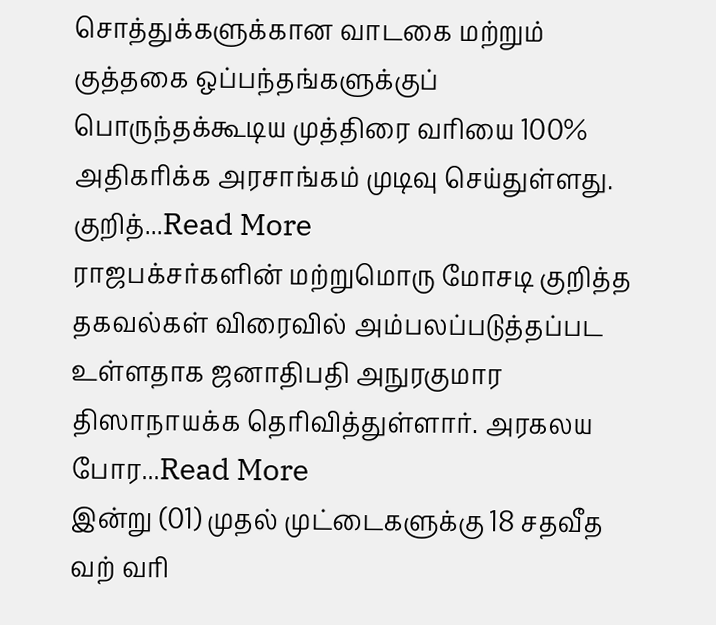சொத்துக்களுக்கான வாடகை மற்றும் குத்தகை ஒப்பந்தங்களுக்குப் பொருந்தக்கூடிய முத்திரை வரியை 100% அதிகரிக்க அரசாங்கம் முடிவு செய்துள்ளது. குறித்...Read More
ராஜபக்சர்களின் மற்றுமொரு மோசடி குறித்த தகவல்கள் விரைவில் அம்பலப்படுத்தப்பட உள்ளதாக ஜனாதிபதி அநுரகுமார திஸாநாயக்க தெரிவித்துள்ளார். அரகலய போர...Read More
இன்று (01) முதல் முட்டைகளுக்கு 18 சதவீத வற் வரி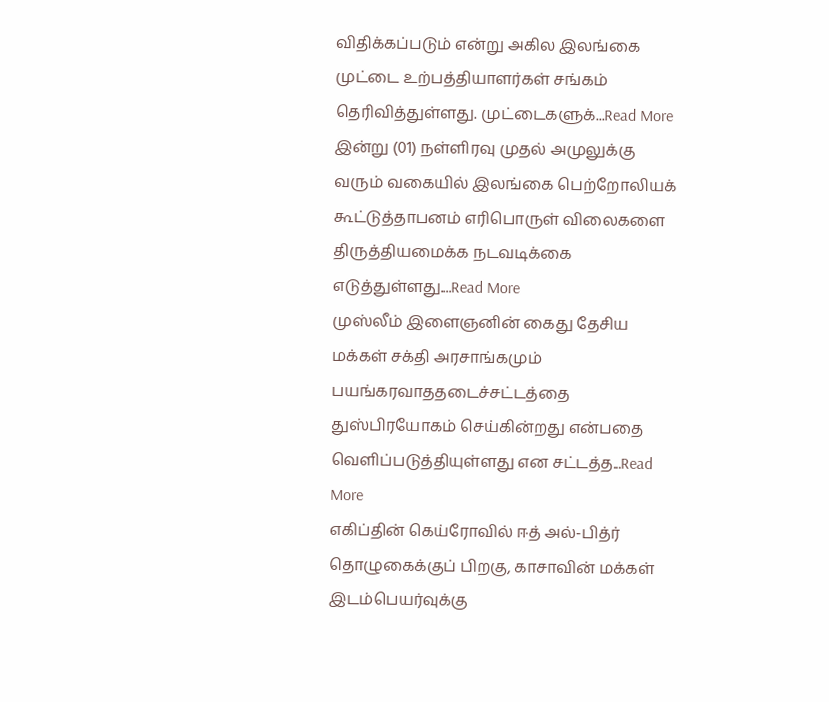விதிக்கப்படும் என்று அகில இலங்கை முட்டை உற்பத்தியாளர்கள் சங்கம் தெரிவித்துள்ளது. முட்டைகளுக்...Read More
இன்று (01) நள்ளிரவு முதல் அமுலுக்கு வரும் வகையில் இலங்கை பெற்றோலியக் கூட்டுத்தாபனம் எரிபொருள் விலைகளை திருத்தியமைக்க நடவடிக்கை எடுத்துள்ளது....Read More
முஸ்லீம் இளைஞனின் கைது தேசிய மக்கள் சக்தி அரசாங்கமும் பயங்கரவாததடைச்சட்டத்தை துஸ்பிரயோகம் செய்கின்றது என்பதை வெளிப்படுத்தியுள்ளது என சட்டத்த...Read More
எகிப்தின் கெய்ரோவில் ஈத் அல்-பித்ர் தொழுகைக்குப் பிறகு, காசாவின் மக்கள் இடம்பெயர்வுக்கு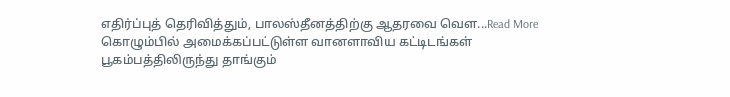எதிர்ப்புத் தெரிவித்தும், பாலஸ்தீனத்திற்கு ஆதரவை வெள...Read More
கொழும்பில் அமைக்கப்பட்டுள்ள வானளாவிய கட்டிடங்கள் பூகம்பத்திலிருந்து தாங்கும்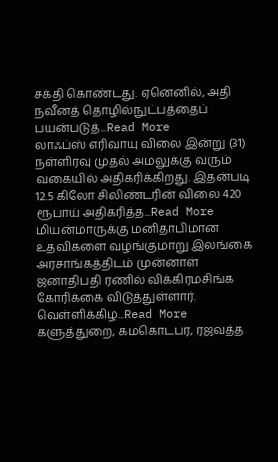சக்தி கொண்டது. ஏனெனில், அதி நவீனத் தொழில்நுட்பத்தைப் பயன்படுத்...Read More
லாஃப்ஸ் எரிவாயு விலை இன்று (31) நள்ளிரவு முதல் அமலுக்கு வரும் வகையில் அதிகரிக்கிறது. இதன்படி 12.5 கிலோ சிலிண்டரின் விலை 420 ரூபாய் அதிகரித்த...Read More
மியன்மாருக்கு மனிதாபிமான உதவிகளை வழங்குமாறு இலங்கை அரசாங்கத்திடம் முன்னாள் ஜனாதிபதி ரணில் விக்கிரமசிங்க கோரிக்கை விடுத்துள்ளார். வெள்ளிக்கிழ...Read More
களுத்துறை, கமகொடபர, ரஜவத்த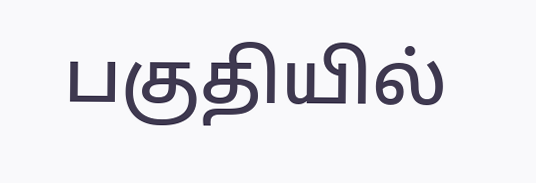பகுதியில்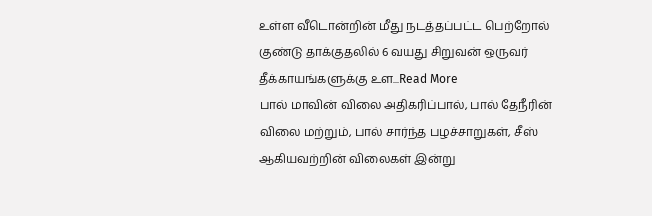உள்ள வீடொன்றின் மீது நடத்தப்பட்ட பெற்றோல் குண்டு தாக்குதலில் 6 வயது சிறுவன் ஒருவர் தீக்காயங்களுக்கு உள...Read More
பால் மாவின் விலை அதிகரிப்பால், பால் தேநீரின் விலை மற்றும், பால் சார்ந்த பழச்சாறுகள், சீஸ் ஆகியவற்றின் விலைகள் இன்று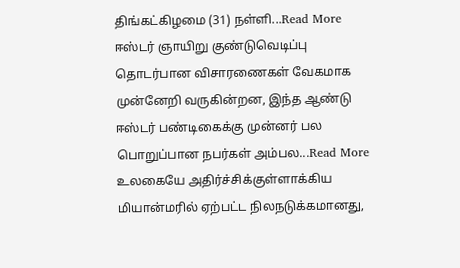திங்கட்கிழமை (31) நள்ளி...Read More
ஈஸ்டர் ஞாயிறு குண்டுவெடிப்பு தொடர்பான விசாரணைகள் வேகமாக முன்னேறி வருகின்றன, இந்த ஆண்டு ஈஸ்டர் பண்டிகைக்கு முன்னர் பல பொறுப்பான நபர்கள் அம்பல...Read More
உலகையே அதிர்ச்சிக்குள்ளாக்கிய மியான்மரில் ஏற்பட்ட நிலநடுக்கமானது,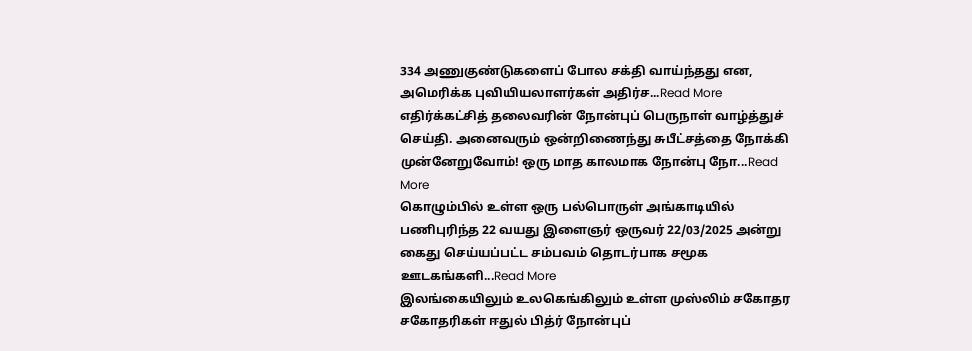334 அணுகுண்டுகளைப் போல சக்தி வாய்ந்தது என, அமெரிக்க புவியியலாளர்கள் அதிர்ச...Read More
எதிர்க்கட்சித் தலைவரின் நோன்புப் பெருநாள் வாழ்த்துச் செய்தி. அனைவரும் ஒன்றிணைந்து சுபீட்சத்தை நோக்கி முன்னேறுவோம்! ஒரு மாத காலமாக நோன்பு நோ...Read More
கொழும்பில் உள்ள ஒரு பல்பொருள் அங்காடியில் பணிபுரிந்த 22 வயது இளைஞர் ஒருவர் 22/03/2025 அன்று கைது செய்யப்பட்ட சம்பவம் தொடர்பாக சமூக ஊடகங்களி...Read More
இலங்கையிலும் உலகெங்கிலும் உள்ள முஸ்லிம் சகோதர சகோதரிகள் ஈதுல் பித்ர் நோன்புப்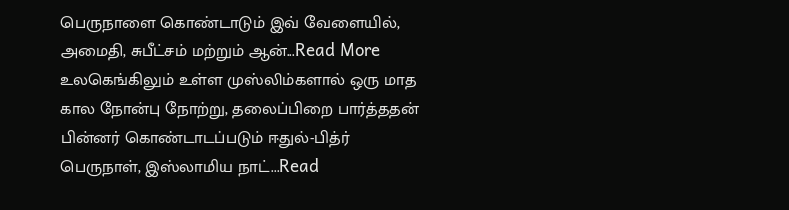பெருநாளை கொண்டாடும் இவ் வேளையில், அமைதி, சுபீட்சம் மற்றும் ஆன்...Read More
உலகெங்கிலும் உள்ள முஸ்லிம்களால் ஒரு மாத கால நோன்பு நோற்று, தலைப்பிறை பார்த்ததன் பின்னர் கொண்டாடப்படும் ஈதுல்-பித்ர் பெருநாள், இஸ்லாமிய நாட்...Read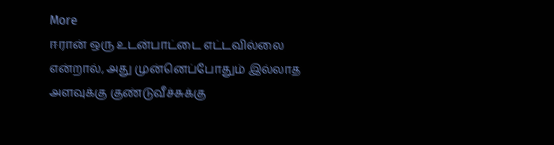More
ஈரான் ஒரு உடன்பாட்டை எட்டவில்லை என்றால், அது முன்னெப்போதும் இல்லாத அளவுக்கு குண்டுவீச்சுக்கு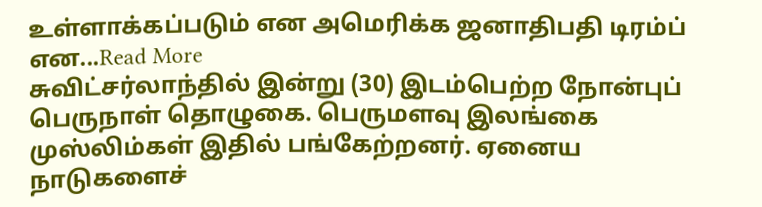உள்ளாக்கப்படும் என அமெரிக்க ஜனாதிபதி டிரம்ப் என...Read More
சுவிட்சர்லாந்தில் இன்று (30) இடம்பெற்ற நோன்புப் பெருநாள் தொழுகை. பெருமளவு இலங்கை முஸ்லிம்கள் இதில் பங்கேற்றனர். ஏனைய நாடுகளைச்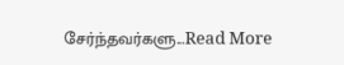சேர்ந்தவர்களு...Read More